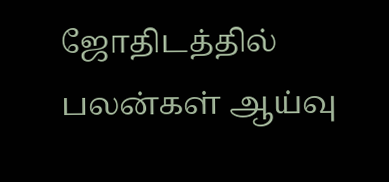ஜோதிடத்தில் பலன்கள் ஆய்வு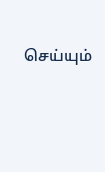செய்யும்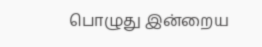பொழுது இன்றைய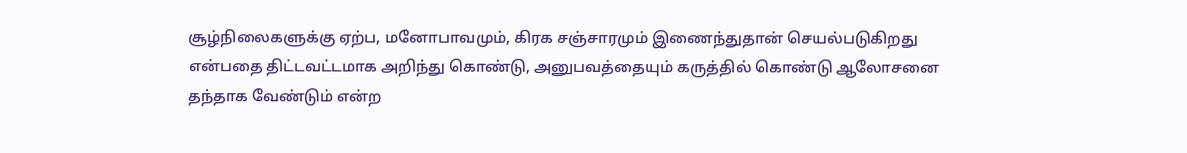சூழ்நிலைகளுக்கு ஏற்ப, மனோபாவமும், கிரக சஞ்சாரமும் இணைந்துதான் செயல்படுகிறது என்பதை திட்டவட்டமாக அறிந்து கொண்டு, அனுபவத்தையும் கருத்தில் கொண்டு ஆலோசனை தந்தாக வேண்டும் என்ற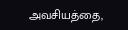அவசியத்தை,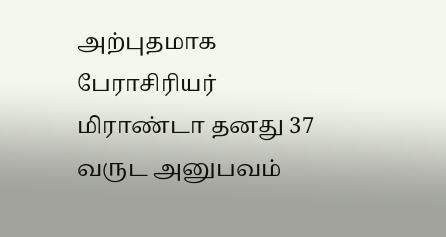அற்புதமாக பேராசிரியர் மிராண்டா தனது 37 வருட அனுபவம்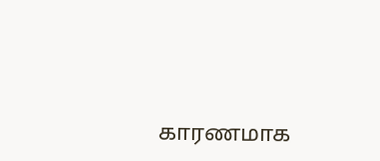காரணமாக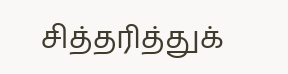சித்தரித்துக்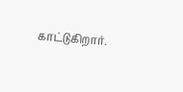காட்டுகிறார்.